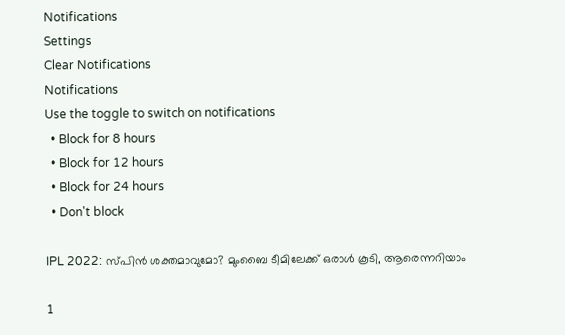Notifications
Settings
Clear Notifications
Notifications
Use the toggle to switch on notifications
  • Block for 8 hours
  • Block for 12 hours
  • Block for 24 hours
  • Don't block

IPL 2022: സ്പിന്‍ ശക്തമാവുമോ? മുംബൈ ടീമിലേക്ക് ഒരാള്‍ കൂടി, ആരെന്നറിയാം

1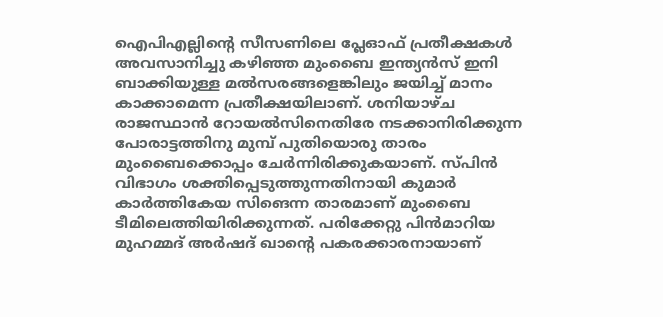ഐപിഎല്ലിന്റെ സീസണിലെ പ്ലേഓഫ് പ്രതീക്ഷകള്‍ അവസാനിച്ചു കഴിഞ്ഞ മുംബൈ ഇന്ത്യന്‍സ് ഇനി ബാക്കിയുള്ള മല്‍സരങ്ങളെങ്കിലും ജയിച്ച് മാനം കാക്കാമെന്ന പ്രതീക്ഷയിലാണ്. ശനിയാഴ്ച രാജസ്ഥാന്‍ റോയല്‍സിനെതിരേ നടക്കാനിരിക്കുന്ന പോരാട്ടത്തിനു മുമ്പ് പുതിയൊരു താരം മുംബൈക്കൊപ്പം ചേര്‍ന്നിരിക്കുകയാണ്. സ്പിന്‍ വിഭാഗം ശക്തിപ്പെടുത്തുന്നതിനായി കുമാര്‍ കാര്‍ത്തികേയ സിങെന്ന താരമാണ് മുംബൈ ടീമിലെത്തിയിരിക്കുന്നത്. പരിക്കേറ്റു പിന്‍മാറിയ മുഹമ്മദ് അര്‍ഷദ് ഖാന്റെ പകരക്കാരനായാണ്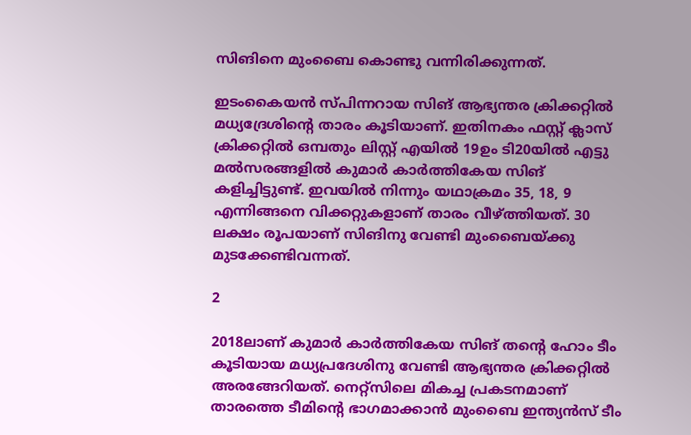സിങിനെ മുംബൈ കൊണ്ടു വന്നിരിക്കുന്നത്.

ഇടംകൈയന്‍ സ്പിന്നറായ സിങ് ആഭ്യന്തര ക്രിക്കറ്റില്‍ മധ്യദ്രേശിന്റെ താരം കൂടിയാണ്. ഇതിനകം ഫസ്റ്റ് ക്ലാസ് ക്രിക്കറ്റില്‍ ഒമ്പതും ലിസ്റ്റ് എയില്‍ 19ഉം ടി20യില്‍ എട്ടു മല്‍സരങ്ങളില്‍ കുമാര്‍ കാര്‍ത്തികേയ സിങ് കളിച്ചിട്ടുണ്ട്. ഇവയില്‍ നിന്നും യഥാക്രമം 35, 18, 9 എന്നിങ്ങനെ വിക്കറ്റുകളാണ് താരം വീഴ്ത്തിയത്. 30 ലക്ഷം രൂപയാണ് സിങിനു വേണ്ടി മുംബൈയ്ക്കു മുടക്കേണ്ടിവന്നത്.

2

2018ലാണ് കുമാര്‍ കാര്‍ത്തികേയ സിങ് തന്റെ ഹോം ടീം കൂടിയായ മധ്യപ്രദേശിനു വേണ്ടി ആഭ്യന്തര ക്രിക്കറ്റില്‍ അരങ്ങേറിയത്. നെറ്റ്‌സിലെ മികച്ച പ്രകടനമാണ് താരത്തെ ടീമിന്റെ ഭാഗമാക്കാന്‍ മുംബൈ ഇന്ത്യന്‍സ് ടീം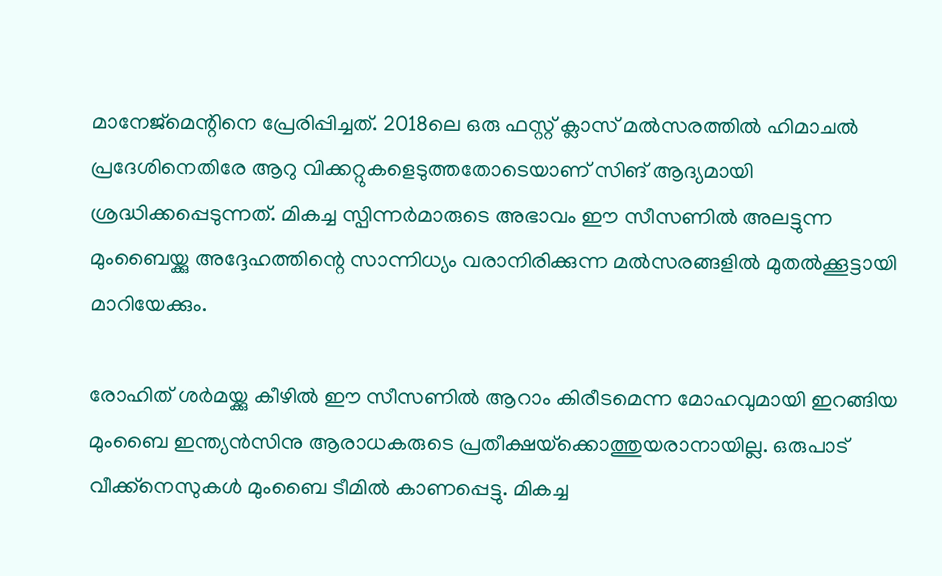മാനേജ്‌മെന്റിനെ പ്രേരിപ്പിച്ചത്. 2018ലെ ഒരു ഫസ്റ്റ് ക്ലാസ് മല്‍സരത്തില്‍ ഹിമാചല്‍ പ്രദേശിനെതിരേ ആറു വിക്കറ്റുകളെടുത്തതോടെയാണ് സിങ് ആദ്യമായി ശ്രദ്ധിക്കപ്പെടുന്നത്. മികച്ച സ്പിന്നര്‍മാരുടെ അഭാവം ഈ സീസണില്‍ അലട്ടുന്ന മുംബൈയ്ക്കു അദ്ദേഹത്തിന്റെ സാന്നിധ്യം വരാനിരിക്കുന്ന മല്‍സരങ്ങളില്‍ മുതല്‍ക്കൂട്ടായി മാറിയേക്കും.

രോഹിത് ശര്‍മയ്ക്കു കീഴില്‍ ഈ സീസണില്‍ ആറാം കിരീടമെന്ന മോഹവുമായി ഇറങ്ങിയ മുംബൈ ഇന്ത്യന്‍സിനു ആരാധകരുടെ പ്രതീക്ഷയ്‌ക്കൊത്തുയരാനായില്ല. ഒരുപാട് വീക്ക്‌നെസുകള്‍ മുംബൈ ടീമില്‍ കാണപ്പെട്ടു. മികച്ച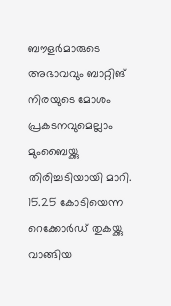ബൗളര്‍മാരുടെ അഭാവവും ബാറ്റിങ് നിരയുടെ മോശം പ്രകടനവുമെല്ലാം മുംബൈയ്ക്കു തിരിച്ചടിയായി മാറി. 15.25 കോടിയെന്ന റെക്കോര്‍ഡ് തുകയ്ക്കു വാങ്ങിയ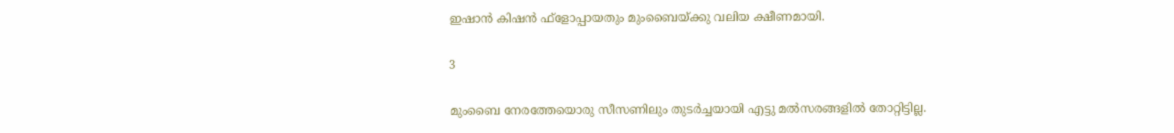ഇഷാന്‍ കിഷന്‍ ഫ്‌ളോപ്പായതും മുംബൈയ്ക്കു വലിയ ക്ഷീണമായി.

3

മുംബൈ നേരത്തേയൊരു സീസണിലും തുടര്‍ച്ചയായി എട്ടു മല്‍സരങ്ങളില്‍ തോറ്റിട്ടില്ല.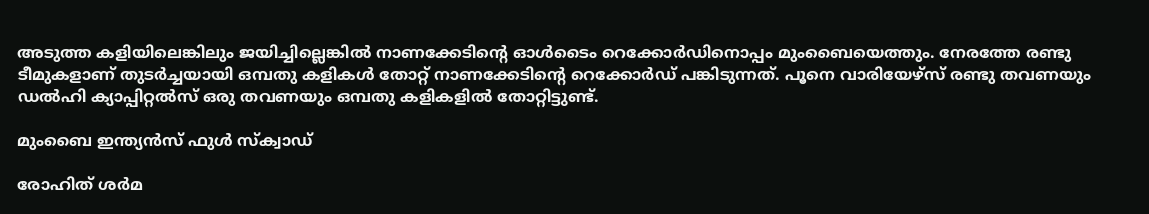അടുത്ത കളിയിലെങ്കിലും ജയിച്ചില്ലെങ്കില്‍ നാണക്കേടിന്റെ ഓള്‍ടൈം റെക്കോര്‍ഡിനൊപ്പം മുംബൈയെത്തും. നേരത്തേ രണ്ടു ടീമുകളാണ് തുടര്‍ച്ചയായി ഒമ്പതു കളികള്‍ തോറ്റ് നാണക്കേടിന്റെ റെക്കോര്‍ഡ് പങ്കിടുന്നത്. പൂനെ വാരിയേഴ്‌സ് രണ്ടു തവണയും ഡല്‍ഹി ക്യാപ്പിറ്റല്‍സ് ഒരു തവണയും ഒമ്പതു കളികളില്‍ തോറ്റിട്ടുണ്ട്.

മുംബൈ ഇന്ത്യന്‍സ് ഫുള്‍ സ്‌ക്വാഡ്

രോഹിത് ശര്‍മ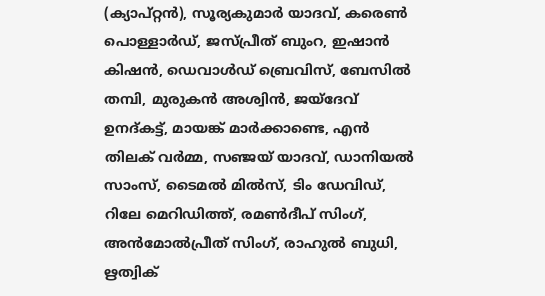(ക്യാപ്റ്റന്‍), സൂര്യകുമാര്‍ യാദവ്, കരെണ്‍ പൊള്ളാര്‍ഡ്, ജസ്പ്രീത് ബുംറ, ഇഷാന്‍ കിഷന്‍, ഡെവാള്‍ഡ് ബ്രെവിസ്, ബേസില്‍ തമ്പി, മുരുകന്‍ അശ്വിന്‍, ജയ്ദേവ് ഉനദ്കട്ട്, മായങ്ക് മാര്‍ക്കാണ്ടെ, എന്‍ തിലക് വര്‍മ്മ, സഞ്ജയ് യാദവ്, ഡാനിയല്‍ സാംസ്, ടൈമല്‍ മില്‍സ്, ടിം ഡേവിഡ്, റിലേ മെറിഡിത്ത്, രമണ്‍ദീപ് സിംഗ്, അന്‍മോല്‍പ്രീത് സിംഗ്, രാഹുല്‍ ബുധി, ഋത്വിക്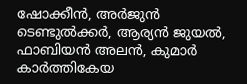ഷോക്കീന്‍, അര്‍ജുന്‍ ടെണ്ടുല്‍ക്കര്‍, ആര്യന്‍ ജുയല്‍, ഫാബിയന്‍ അലന്‍, കുമാര്‍ കാര്‍ത്തികേയ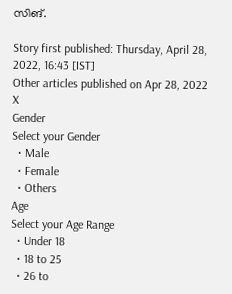സിങ്.

Story first published: Thursday, April 28, 2022, 16:43 [IST]
Other articles published on Apr 28, 2022
X
Gender
Select your Gender
  • Male
  • Female
  • Others
Age
Select your Age Range
  • Under 18
  • 18 to 25
  • 26 to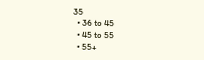35
  • 36 to 45
  • 45 to 55
  • 55+